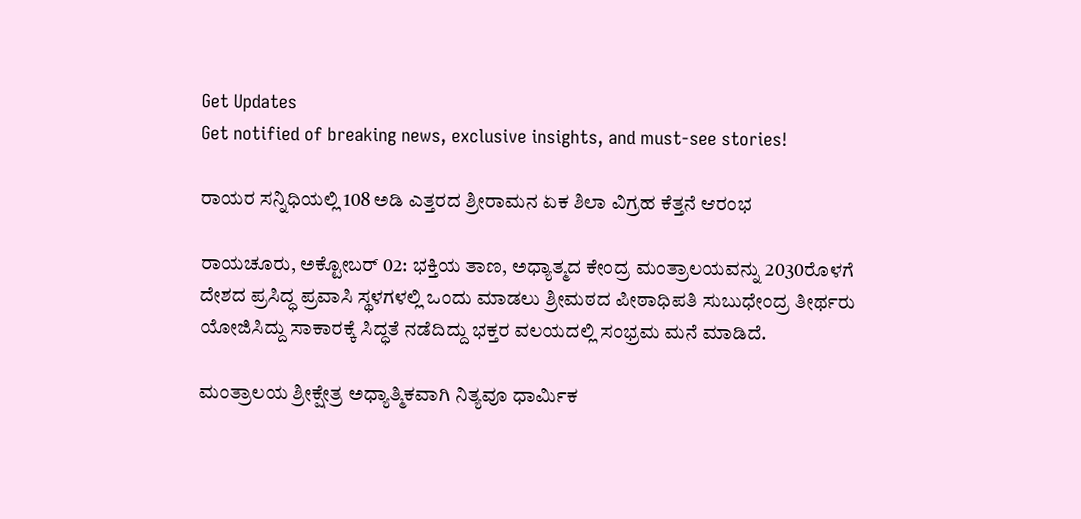Get Updates
Get notified of breaking news, exclusive insights, and must-see stories!

ರಾಯರ ಸನ್ನಿಧಿಯಲ್ಲಿ 108 ಅಡಿ ಎತ್ತರದ ಶ್ರೀರಾಮನ ಏಕ ಶಿಲಾ ವಿಗ್ರಹ ಕೆತ್ತನೆ ಆರಂಭ

ರಾಯಚೂರು, ಅಕ್ಟೋಬರ್‌ 02: ಭಕ್ತಿಯ ತಾಣ, ಅಧ್ಯಾತ್ಮದ ಕೇಂದ್ರ ಮಂತ್ರಾಲಯವನ್ನು 2030ರೊಳಗೆ ದೇಶದ ಪ್ರಸಿದ್ಧ ಪ್ರವಾಸಿ ಸ್ಥಳಗಳಲ್ಲಿ ಒಂದು ಮಾಡಲು ಶ್ರೀಮಠದ ಪೀಠಾಧಿಪತಿ ಸುಬುಧೇಂದ್ರ ತೀರ್ಥರು ಯೋಜಿಸಿದ್ದು ಸಾಕಾರಕ್ಕೆ ಸಿದ್ಧತೆ ನಡೆದಿದ್ದು ಭಕ್ತರ ವಲಯದಲ್ಲಿ ಸಂಭ್ರಮ ಮನೆ ಮಾಡಿದೆ.

ಮಂತ್ರಾಲಯ ಶ್ರೀಕ್ಷೇತ್ರ ಅಧ್ಯಾತ್ಮಿಕವಾಗಿ ನಿತ್ಯವೂ ಧಾರ್ಮಿಕ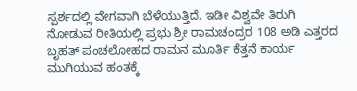ಸ್ಪರ್ಶದಲ್ಲಿ ವೇಗವಾಗಿ ಬೆಳೆಯುತ್ತಿದೆ. ಇಡೀ ವಿಶ್ವವೇ ತಿರುಗಿ ನೋಡುವ ರೀತಿಯಲ್ಲಿ ಪ್ರಭು ಶ್ರೀ ರಾಮಚಂದ್ರರ 108 ಅಡಿ ಎತ್ತರದ ಬೃಹತ್‌ ಪಂಚಲೋಹದ ರಾಮನ ಮೂರ್ತಿ ಕೆತ್ತನೆ ಕಾರ್ಯ ಮುಗಿಯುವ ಹಂತಕ್ಕೆ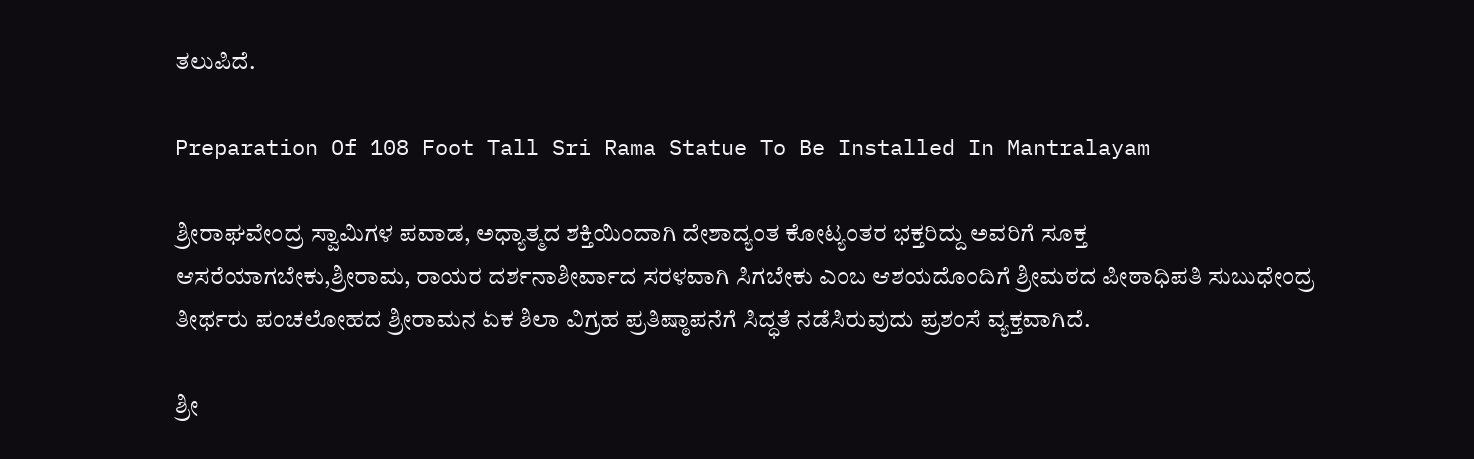ತಲುಪಿದೆ.

Preparation Of 108 Foot Tall Sri Rama Statue To Be Installed In Mantralayam

ಶ್ರೀರಾಘವೇಂದ್ರ ಸ್ವಾಮಿಗಳ ಪವಾಡ, ಅಧ್ಯಾತ್ಮದ ಶಕ್ತಿಯಿಂದಾಗಿ ದೇಶಾದ್ಯಂತ ಕೋಟ್ಯಂತರ ಭಕ್ತರಿದ್ದು ಅವರಿಗೆ ಸೂಕ್ತ ಆಸರೆಯಾಗಬೇಕು,ಶ್ರೀರಾಮ, ರಾಯರ ದರ್ಶನಾಶೀರ್ವಾದ ಸರಳವಾಗಿ ಸಿಗಬೇಕು ಎಂಬ ಆಶಯದೊಂದಿಗೆ ಶ್ರೀಮಠದ ಪೀಠಾಧಿಪತಿ ಸುಬುಧೇಂದ್ರ ತೀರ್ಥರು ಪಂಚಲೋಹದ ಶ್ರೀರಾಮನ ಏಕ ಶಿಲಾ ವಿಗ್ರಹ ಪ್ರತಿಷ್ಠಾಪನೆಗೆ ಸಿದ್ಧತೆ ನಡೆಸಿರುವುದು ಪ್ರಶಂಸೆ ವ್ಯಕ್ತವಾಗಿದೆ.

ಶ್ರೀ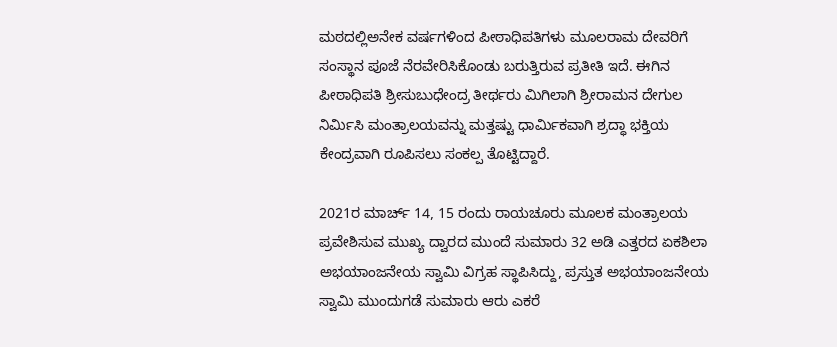ಮಠದಲ್ಲಿಅನೇಕ ವರ್ಷಗಳಿಂದ ಪೀಠಾಧಿಪತಿಗಳು ಮೂಲರಾಮ ದೇವರಿಗೆ ಸಂಸ್ಥಾನ ಪೂಜೆ ನೆರವೇರಿಸಿಕೊಂಡು ಬರುತ್ತಿರುವ ಪ್ರತೀತಿ ಇದೆ. ಈಗಿನ ಪೀಠಾಧಿಪತಿ ಶ್ರೀಸುಬುಧೇಂದ್ರ ತೀರ್ಥರು ಮಿಗಿಲಾಗಿ ಶ್ರೀರಾಮನ ದೇಗುಲ ನಿರ್ಮಿಸಿ ಮಂತ್ರಾಲಯವನ್ನು ಮತ್ತಷ್ಟು ಧಾರ್ಮಿಕವಾಗಿ ಶ್ರದ್ಧಾ ಭಕ್ತಿಯ ಕೇಂದ್ರವಾಗಿ ರೂಪಿಸಲು ಸಂಕಲ್ಪ ತೊಟ್ಟಿದ್ದಾರೆ.

2021ರ ಮಾರ್ಚ್ 14, 15 ರಂದು ರಾಯಚೂರು ಮೂಲಕ ಮಂತ್ರಾಲಯ ಪ್ರವೇಶಿಸುವ ಮುಖ್ಯ ದ್ವಾರದ ಮುಂದೆ ಸುಮಾರು 32 ಅಡಿ ಎತ್ತರದ ಏಕಶಿಲಾ ಅಭಯಾಂಜನೇಯ ಸ್ವಾಮಿ ವಿಗ್ರಹ ಸ್ಥಾಪಿಸಿದ್ದು, ಪ್ರಸ್ತುತ ಅಭಯಾಂಜನೇಯ ಸ್ವಾಮಿ ಮುಂದುಗಡೆ ಸುಮಾರು ಆರು ಎಕರೆ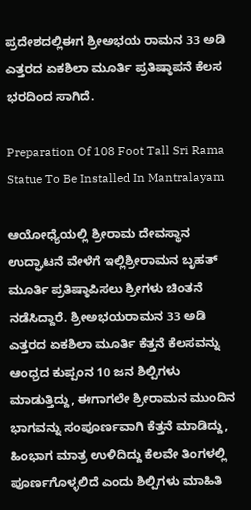ಪ್ರದೇಶದಲ್ಲಿಈಗ ಶ್ರೀಅಭಯ ರಾಮನ 33 ಅಡಿ ಎತ್ತರದ ಏಕಶಿಲಾ ಮೂರ್ತಿ ಪ್ರತಿಷ್ಠಾಪನೆ ಕೆಲಸ ಭರದಿಂದ ಸಾಗಿದೆ.

Preparation Of 108 Foot Tall Sri Rama Statue To Be Installed In Mantralayam

ಆಯೋಧ್ಯೆಯಲ್ಲಿ ಶ್ರೀರಾಮ ದೇವಸ್ಥಾನ ಉದ್ಘಾಟನೆ ವೇಳೆಗೆ ಇಲ್ಲಿಶ್ರೀರಾಮನ ಬೃಹತ್‌ ಮೂರ್ತಿ ಪ್ರತಿಷ್ಠಾಪಿಸಲು ಶ್ರೀಗಳು ಚಿಂತನೆ ನಡೆಸಿದ್ದಾರೆ. ಶ್ರೀಅಭಯರಾಮನ 33 ಅಡಿ ಎತ್ತರದ ಏಕಶಿಲಾ ಮೂರ್ತಿ ಕೆತ್ತನೆ ಕೆಲಸವನ್ನು ಆಂಧ್ರದ ಕುಪ್ಪಂನ 10 ಜನ ಶಿಲ್ಪಿಗಳು ಮಾಡುತ್ತಿದ್ದು, ಈಗಾಗಲೇ ಶ್ರೀರಾಮನ ಮುಂದಿನ ಭಾಗವನ್ನು ಸಂಪೂರ್ಣವಾಗಿ ಕೆತ್ತನೆ ಮಾಡಿದ್ದು, ಹಿಂಭಾಗ ಮಾತ್ರ ಉಳಿದಿದ್ದು ಕೆಲವೇ ತಿಂಗಳಲ್ಲಿ ಪೂರ್ಣಗೊಳ್ಳಲಿದೆ ಎಂದು ಶಿಲ್ಪಿಗಳು ಮಾಹಿತಿ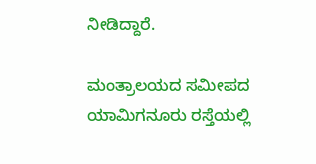ನೀಡಿದ್ದಾರೆ.

ಮಂತ್ರಾಲಯದ ಸಮೀಪದ ಯಾಮಿಗನೂರು ರಸ್ತೆಯಲ್ಲಿ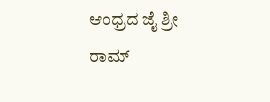ಆಂಧ್ರದ ಜೈ ಶ್ರೀ ರಾಮ್‌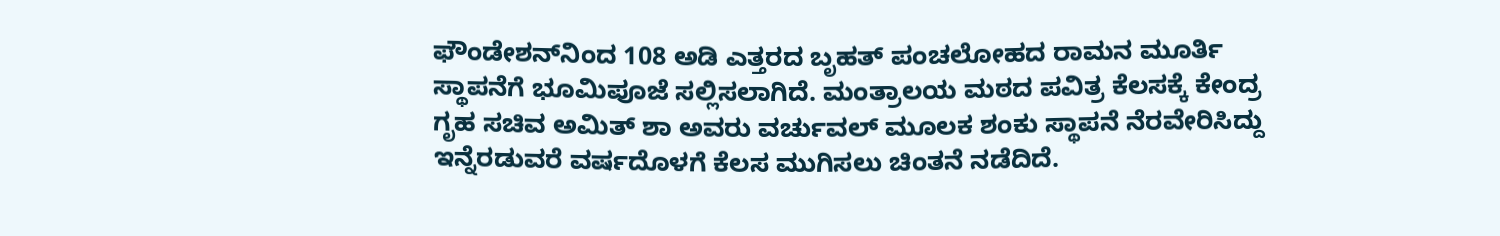ಫೌಂಡೇಶನ್‌ನಿಂದ 108 ಅಡಿ ಎತ್ತರದ ಬೃಹತ್‌ ಪಂಚಲೋಹದ ರಾಮನ ಮೂರ್ತಿ ಸ್ಥಾಪನೆಗೆ ಭೂಮಿಪೂಜೆ ಸಲ್ಲಿಸಲಾಗಿದೆ. ಮಂತ್ರಾಲಯ ಮಠದ ಪವಿತ್ರ ಕೆಲಸಕ್ಕೆ ಕೇಂದ್ರ ಗೃಹ ಸಚಿವ ಅಮಿತ್‌ ಶಾ ಅವರು ವರ್ಚುವಲ್ ಮೂಲಕ ಶಂಕು ಸ್ಥಾಪನೆ ನೆರವೇರಿಸಿದ್ದು ಇನ್ನೆರಡುವರೆ ವರ್ಷದೊಳಗೆ ಕೆಲಸ ಮುಗಿಸಲು ಚಿಂತನೆ ನಡೆದಿದೆ.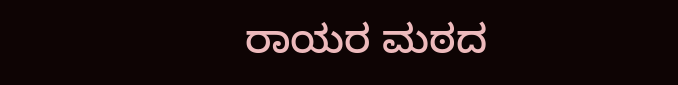ರಾಯರ ಮಠದ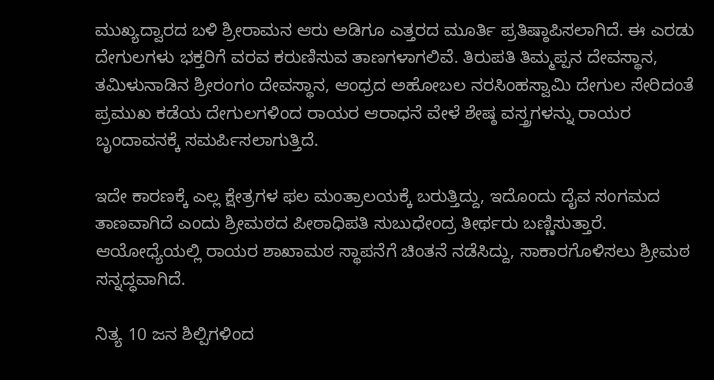ಮುಖ್ಯದ್ವಾರದ ಬಳಿ ಶ್ರೀರಾಮನ ಆರು ಅಡಿಗೂ ಎತ್ತರದ ಮೂರ್ತಿ ಪ್ರತಿಷ್ಠಾಪಿಸಲಾಗಿದೆ. ಈ ಎರಡು ದೇಗುಲಗಳು ಭಕ್ತರಿಗೆ ವರವ ಕರುಣಿಸುವ ತಾಣಗಳಾಗಲಿವೆ. ತಿರುಪತಿ ತಿಮ್ಮಪ್ಪನ ದೇವಸ್ಥಾನ, ತಮಿಳುನಾಡಿನ ಶ್ರೀರಂಗಂ ದೇವಸ್ಥಾನ, ಆಂಧ್ರದ ಅಹೋಬಲ ನರಸಿಂಹಸ್ವಾಮಿ ದೇಗುಲ ಸೇರಿದಂತೆ ಪ್ರಮುಖ ಕಡೆಯ ದೇಗುಲಗಳಿಂದ ರಾಯರ ಆರಾಧನೆ ವೇಳೆ ಶೇಷ್ಠ ವಸ್ತ್ರಗಳನ್ನು ರಾಯರ ಬೃಂದಾವನಕ್ಕೆ ಸಮರ್ಪಿಸಲಾಗುತ್ತಿದೆ.

ಇದೇ ಕಾರಣಕ್ಕೆ ಎಲ್ಲ ಕ್ಷೇತ್ರಗಳ ಫಲ ಮಂತ್ರಾಲಯಕ್ಕೆ ಬರುತ್ತಿದ್ದು, ಇದೊಂದು ದೈವ ಸಂಗಮದ ತಾಣವಾಗಿದೆ ಎಂದು ಶ್ರೀಮಠದ ಪೀಠಾಧಿಪತಿ ಸುಬುಧೇಂದ್ರ ತೀರ್ಥರು ಬಣ್ಣಿಸುತ್ತಾರೆ. ಆಯೋಧ್ಯೆಯಲ್ಲಿ ರಾಯರ ಶಾಖಾಮಠ ಸ್ಥಾಪನೆಗೆ ಚಿಂತನೆ ನಡೆಸಿದ್ದು, ಸಾಕಾರಗೊಳಿಸಲು ಶ್ರೀಮಠ ಸನ್ನದ್ಧವಾಗಿದೆ.

ನಿತ್ಯ 10 ಜನ ಶಿಲ್ಪಿಗಳಿಂದ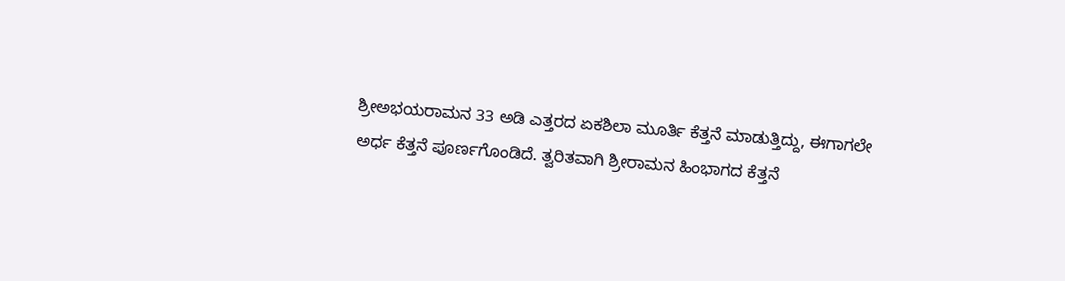ಶ್ರೀಅಭಯರಾಮನ 33 ಅಡಿ ಎತ್ತರದ ಏಕಶಿಲಾ ಮೂರ್ತಿ ಕೆತ್ತನೆ ಮಾಡುತ್ತಿದ್ದು, ಈಗಾಗಲೇ ಅರ್ಧ ಕೆತ್ತನೆ ಪೂರ್ಣಗೊಂಡಿದೆ. ತ್ವರಿತವಾಗಿ ಶ್ರೀರಾಮನ ಹಿಂಭಾಗದ ಕೆತ್ತನೆ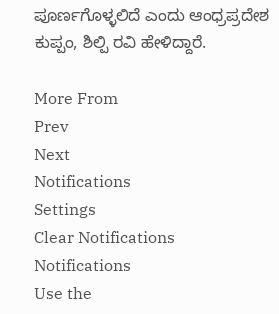ಪೂರ್ಣಗೊಳ್ಳಲಿದೆ ಎಂದು ಆಂಧ್ರಪ್ರದೇಶ ಕುಪ್ಪಂ, ಶಿಲ್ಪಿ ರವಿ ಹೇಳಿದ್ದಾರೆ.

More From
Prev
Next
Notifications
Settings
Clear Notifications
Notifications
Use the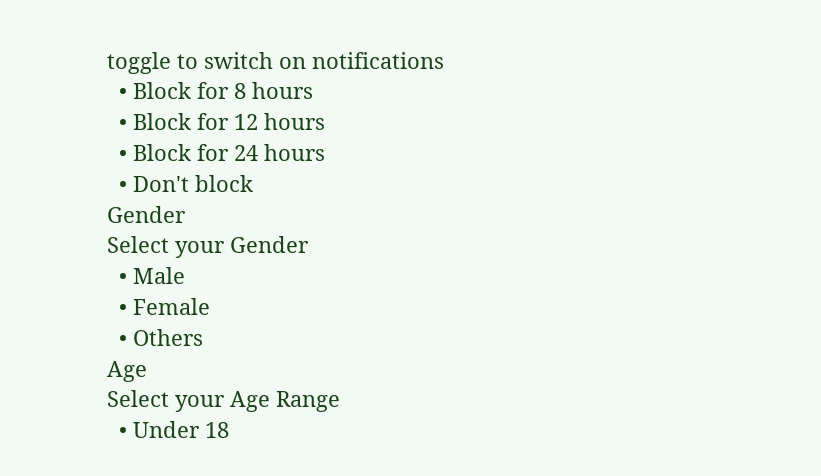toggle to switch on notifications
  • Block for 8 hours
  • Block for 12 hours
  • Block for 24 hours
  • Don't block
Gender
Select your Gender
  • Male
  • Female
  • Others
Age
Select your Age Range
  • Under 18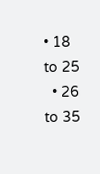• 18 to 25
  • 26 to 35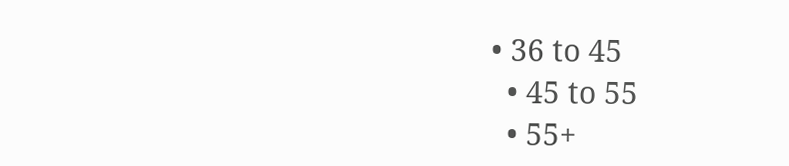• 36 to 45
  • 45 to 55
  • 55+